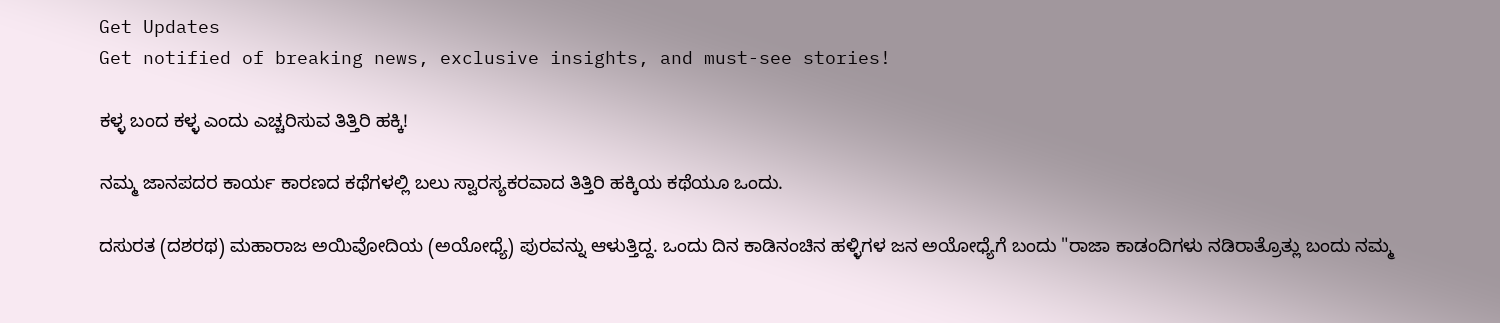Get Updates
Get notified of breaking news, exclusive insights, and must-see stories!

ಕಳ್ಳ ಬಂದ ಕಳ್ಳ ಎಂದು ಎಚ್ಚರಿಸುವ ತಿತ್ತಿರಿ ಹಕ್ಕಿ!

ನಮ್ಮ ಜಾನಪದರ ಕಾರ್ಯ ಕಾರಣದ ಕಥೆಗಳಲ್ಲಿ ಬಲು ಸ್ವಾರಸ್ಯಕರವಾದ ತಿತ್ತಿರಿ ಹಕ್ಕಿಯ ಕಥೆಯೂ ಒಂದು.

ದಸುರತ (ದಶರಥ) ಮಹಾರಾಜ ಅಯಿವೋದಿಯ (ಅಯೋಧ್ಯೆ) ಪುರವನ್ನು ಆಳುತ್ತಿದ್ದ. ಒಂದು ದಿನ ಕಾಡಿನಂಚಿನ ಹಳ್ಳಿಗಳ ಜನ ಅಯೋಧ್ಯೆಗೆ ಬಂದು "ರಾಜಾ ಕಾಡಂದಿಗಳು ನಡಿರಾತ್ರೊತ್ಲು ಬಂದು ನಮ್ಮ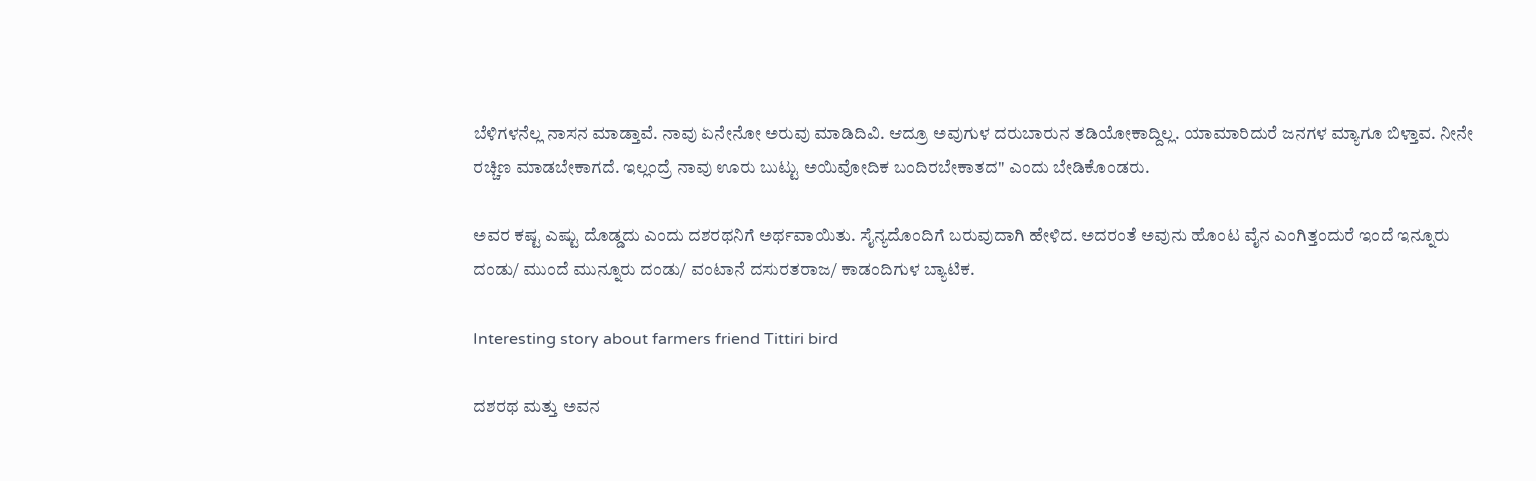ಬೆಳಿಗಳನೆಲ್ಲ ನಾಸನ ಮಾಡ್ತಾವೆ. ನಾವು ಏನೇನೋ ಅರುವು ಮಾಡಿದಿವಿ. ಆದ್ರೂ ಅವುಗುಳ ದರುಬಾರುನ ತಡಿಯೋಕಾದ್ದಿಲ್ಲ. ಯಾಮಾರಿದುರೆ ಜನಗಳ ಮ್ಯಾಗೂ ಬಿಳ್ತಾವ. ನೀನೇ ರಚ್ಚಿಣ ಮಾಡಬೇಕಾಗದೆ. ಇಲ್ಲಂದ್ರೆ ನಾವು ಊರು ಬುಟ್ಟು ಅಯಿವೋದಿಕ ಬಂದಿರಬೇಕಾತದ" ಎಂದು ಬೇಡಿಕೊಂಡರು.

ಅವರ ಕಷ್ಟ ಎಷ್ಟು ದೊಡ್ಡದು ಎಂದು ದಶರಥನಿಗೆ ಅರ್ಥವಾಯಿತು. ಸೈನ್ಯದೊಂದಿಗೆ ಬರುವುದಾಗಿ ಹೇಳಿದ. ಅದರಂತೆ ಅವುನು ಹೊಂಟ ವೈನ ಎಂಗಿತ್ತಂದುರೆ ಇಂದೆ ಇನ್ನೂರು ದಂಡು/ ಮುಂದೆ ಮುನ್ನೂರು ದಂಡು/ ವಂಟಾನೆ ದಸುರತರಾಜ/ ಕಾಡಂದಿಗುಳ ಬ್ಯಾಟಿಕ.

Interesting story about farmers friend Tittiri bird

ದಶರಥ ಮತ್ತು ಅವನ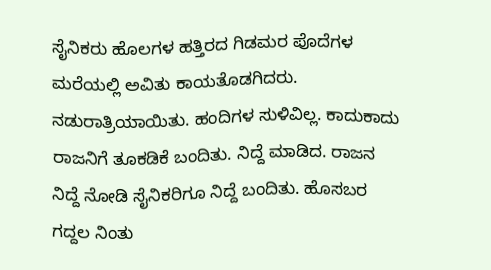ಸೈನಿಕರು ಹೊಲಗಳ ಹತ್ತಿರದ ಗಿಡಮರ ಪೊದೆಗಳ ಮರೆಯಲ್ಲಿ ಅವಿತು ಕಾಯತೊಡಗಿದರು. ನಡುರಾತ್ರಿಯಾಯಿತು. ಹಂದಿಗಳ ಸುಳಿವಿಲ್ಲ. ಕಾದುಕಾದು ರಾಜನಿಗೆ ತೂಕಡಿಕೆ ಬಂದಿತು. ನಿದ್ದೆ ಮಾಡಿದ. ರಾಜನ ನಿದ್ದೆ ನೋಡಿ ಸೈನಿಕರಿಗೂ ನಿದ್ದೆ ಬಂದಿತು. ಹೊಸಬರ ಗದ್ದಲ ನಿಂತು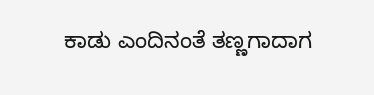ಕಾಡು ಎಂದಿನಂತೆ ತಣ್ಣಗಾದಾಗ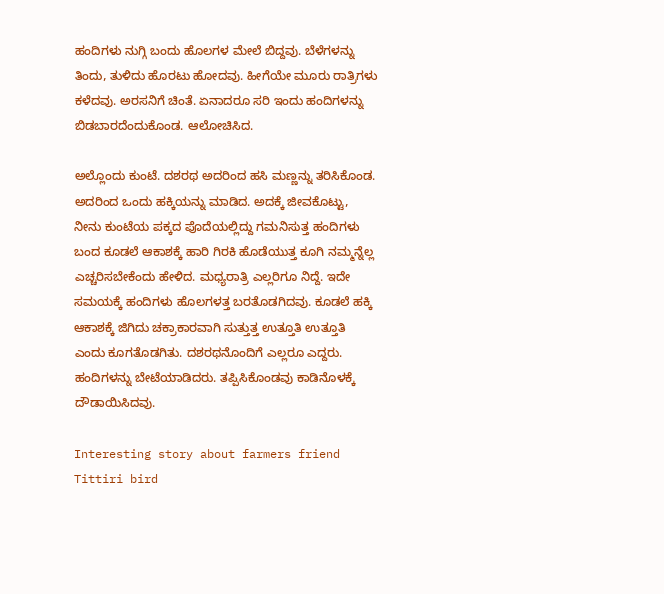ಹಂದಿಗಳು ನುಗ್ಗಿ ಬಂದು ಹೊಲಗಳ ಮೇಲೆ ಬಿದ್ದವು. ಬೆಳೆಗಳನ್ನು ತಿಂದು, ತುಳಿದು ಹೊರಟು ಹೋದವು. ಹೀಗೆಯೇ ಮೂರು ರಾತ್ರಿಗಳು ಕಳೆದವು. ಅರಸನಿಗೆ ಚಿಂತೆ. ಏನಾದರೂ ಸರಿ ಇಂದು ಹಂದಿಗಳನ್ನು ಬಿಡಬಾರದೆಂದುಕೊಂಡ. ಆಲೋಚಿಸಿದ.

ಅಲ್ಲೊಂದು ಕುಂಟೆ. ದಶರಥ ಅದರಿಂದ ಹಸಿ ಮಣ್ಣನ್ನು ತರಿಸಿಕೊಂಡ. ಅದರಿಂದ ಒಂದು ಹಕ್ಕಿಯನ್ನು ಮಾಡಿದ. ಅದಕ್ಕೆ ಜೀವಕೊಟ್ಟು, ನೀನು ಕುಂಟೆಯ ಪಕ್ಕದ ಪೊದೆಯಲ್ಲಿದ್ದು ಗಮನಿಸುತ್ತ ಹಂದಿಗಳು ಬಂದ ಕೂಡಲೆ ಆಕಾಶಕ್ಕೆ ಹಾರಿ ಗಿರಕಿ ಹೊಡೆಯುತ್ತ ಕೂಗಿ ನಮ್ಮನ್ನೆಲ್ಲ ಎಚ್ಚರಿಸಬೇಕೆಂದು ಹೇಳಿದ. ಮಧ್ಯರಾತ್ರಿ ಎಲ್ಲರಿಗೂ ನಿದ್ದೆ. ಇದೇ ಸಮಯಕ್ಕೆ ಹಂದಿಗಳು ಹೊಲಗಳತ್ತ ಬರತೊಡಗಿದವು. ಕೂಡಲೆ ಹಕ್ಕಿ ಆಕಾಶಕ್ಕೆ ಜಿಗಿದು ಚಕ್ರಾಕಾರವಾಗಿ ಸುತ್ತುತ್ತ ಉತ್ತೂತಿ ಉತ್ತೂತಿ ಎಂದು ಕೂಗತೊಡಗಿತು. ದಶರಥನೊಂದಿಗೆ ಎಲ್ಲರೂ ಎದ್ದರು. ಹಂದಿಗಳನ್ನು ಬೇಟೆಯಾಡಿದರು. ತಪ್ಪಿಸಿಕೊಂಡವು ಕಾಡಿನೊಳಕ್ಕೆ ದೌಡಾಯಿಸಿದವು.

Interesting story about farmers friend Tittiri bird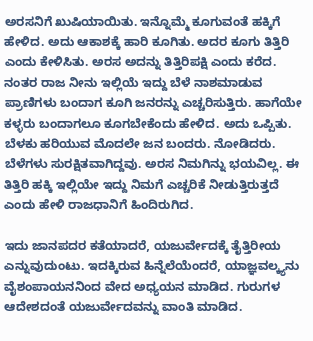ಅರಸನಿಗೆ ಖುಷಿಯಾಯಿತು. ಇನ್ನೊಮ್ಮೆ ಕೂಗುವಂತೆ ಹಕ್ಕಿಗೆ ಹೇಳಿದ. ಅದು ಆಕಾಶಕ್ಕೆ ಹಾರಿ ಕೂಗಿತು. ಅದರ ಕೂಗು ತಿತ್ತಿರಿ ಎಂದು ಕೇಳಿಸಿತು. ಅರಸ ಅದನ್ನು ತಿತ್ತಿರಿಪಕ್ಷಿ ಎಂದು ಕರೆದ. ನಂತರ ರಾಜ ನೀನು ಇಲ್ಲಿಯೆ ಇದ್ದು ಬೆಳೆ ನಾಶಮಾಡುವ ಪ್ರಾಣಿಗಳು ಬಂದಾಗ ಕೂಗಿ ಜನರನ್ನು ಎಚ್ಚರಿಸುತ್ತಿರು. ಹಾಗೆಯೇ ಕಳ್ಳರು ಬಂದಾಗಲೂ ಕೂಗಬೇಕೆಂದು ಹೇಳಿದ. ಅದು ಒಪ್ಪಿತು. ಬೆಳಕು ಹರಿಯುವ ಮೊದಲೇ ಜನ ಬಂದರು. ನೋಡಿದರು. ಬೆಳೆಗಳು ಸುರಕ್ಷಿತವಾಗಿದ್ದವು. ಅರಸ ನಿಮಗಿನ್ನು ಭಯವಿಲ್ಲ. ಈ ತಿತ್ತಿರಿ ಹಕ್ಕಿ ಇಲ್ಲಿಯೇ ಇದ್ದು ನಿಮಗೆ ಎಚ್ಚರಿಕೆ ನೀಡುತ್ತಿರುತ್ತದೆ ಎಂದು ಹೇಳಿ ರಾಜಧಾನಿಗೆ ಹಿಂದಿರುಗಿದ.

ಇದು ಜಾನಪದರ ಕತೆಯಾದರೆ, ಯಜುರ್ವೇದಕ್ಕೆ ತೈತ್ತಿರೀಯ ಎನ್ನುವುದುಂಟು. ಇದಕ್ಕಿರುವ ಹಿನ್ನೆಲೆಯೆಂದರೆ, ಯಾಜ್ಞವಲ್ಕ್ಯನು ವೈಶಂಪಾಯನನಿಂದ ವೇದ ಅಧ್ಯಯನ ಮಾಡಿದ. ಗುರುಗಳ ಆದೇಶದಂತೆ ಯಜುರ್ವೇದವನ್ನು ವಾಂತಿ ಮಾಡಿದ.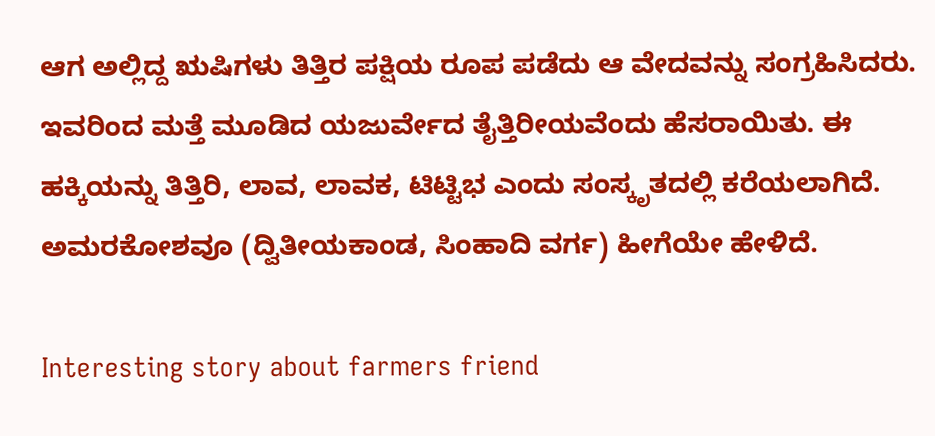ಆಗ ಅಲ್ಲಿದ್ದ ಋಷಿಗಳು ತಿತ್ತಿರ ಪಕ್ಷಿಯ ರೂಪ ಪಡೆದು ಆ ವೇದವನ್ನು ಸಂಗ್ರಹಿಸಿದರು. ಇವರಿಂದ ಮತ್ತೆ ಮೂಡಿದ ಯಜುರ್ವೇದ ತೈತ್ತಿರೀಯವೆಂದು ಹೆಸರಾಯಿತು. ಈ ಹಕ್ಕಿಯನ್ನು ತಿತ್ತಿರಿ, ಲಾವ, ಲಾವಕ, ಟಿಟ್ಟಿಭ ಎಂದು ಸಂಸ್ಕೃತದಲ್ಲಿ ಕರೆಯಲಾಗಿದೆ. ಅಮರಕೋಶವೂ (ದ್ವಿತೀಯಕಾಂಡ, ಸಿಂಹಾದಿ ವರ್ಗ) ಹೀಗೆಯೇ ಹೇಳಿದೆ.

Interesting story about farmers friend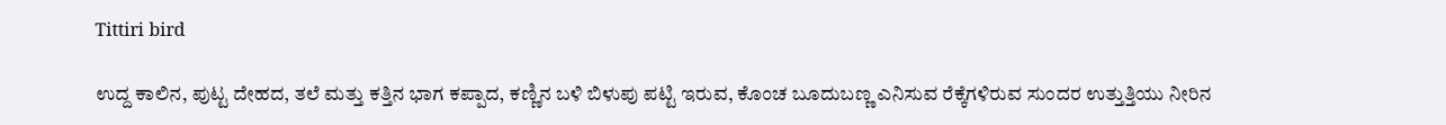Tittiri bird

ಉದ್ದ ಕಾಲಿನ, ಪುಟ್ಟ ದೇಹದ, ತಲೆ ಮತ್ತು ಕತ್ತಿನ ಭಾಗ ಕಪ್ಪಾದ, ಕಣ್ಣಿನ ಬಳಿ ಬಿಳುಪು ಪಟ್ಟಿ ಇರುವ, ಕೊಂಚ ಬೂದುಬಣ್ಣ ಎನಿಸುವ ರೆಕ್ಕೆಗಳಿರುವ ಸುಂದರ ಉತ್ತುತ್ತಿಯು ನೀರಿನ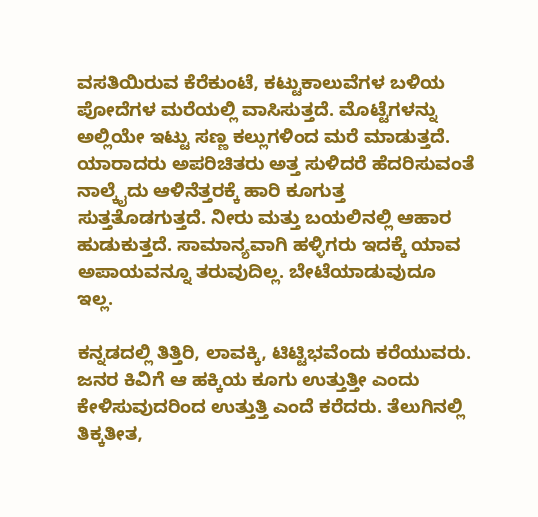ವಸತಿಯಿರುವ ಕೆರೆಕುಂಟೆ, ಕಟ್ಟುಕಾಲುವೆಗಳ ಬಳಿಯ ಪೋದೆಗಳ ಮರೆಯಲ್ಲಿ ವಾಸಿಸುತ್ತದೆ. ಮೊಟ್ಟೆಗಳನ್ನು ಅಲ್ಲಿಯೇ ಇಟ್ಟು ಸಣ್ಣ ಕಲ್ಲುಗಳಿಂದ ಮರೆ ಮಾಡುತ್ತದೆ. ಯಾರಾದರು ಅಪರಿಚಿತರು ಅತ್ತ ಸುಳಿದರೆ ಹೆದರಿಸುವಂತೆ ನಾಲ್ಕೈದು ಆಳಿನೆತ್ತರಕ್ಕೆ ಹಾರಿ ಕೂಗುತ್ತ ಸುತ್ತತೊಡಗುತ್ತದೆ. ನೀರು ಮತ್ತು ಬಯಲಿನಲ್ಲಿ ಆಹಾರ ಹುಡುಕುತ್ತದೆ. ಸಾಮಾನ್ಯವಾಗಿ ಹಳ್ಳಿಗರು ಇದಕ್ಕೆ ಯಾವ ಅಪಾಯವನ್ನೂ ತರುವುದಿಲ್ಲ. ಬೇಟೆಯಾಡುವುದೂ ಇಲ್ಲ.

ಕನ್ನಡದಲ್ಲಿ ತಿತ್ತಿರಿ, ಲಾವಕ್ಕಿ, ಟಿಟ್ಟಿಭವೆಂದು ಕರೆಯುವರು. ಜನರ ಕಿವಿಗೆ ಆ ಹಕ್ಕಿಯ ಕೂಗು ಉತ್ತುತ್ತೀ ಎಂದು ಕೇಳಿಸುವುದರಿಂದ ಉತ್ತುತ್ತಿ ಎಂದೆ ಕರೆದರು. ತೆಲುಗಿನಲ್ಲಿ ತಿಕ್ಕತೀತ,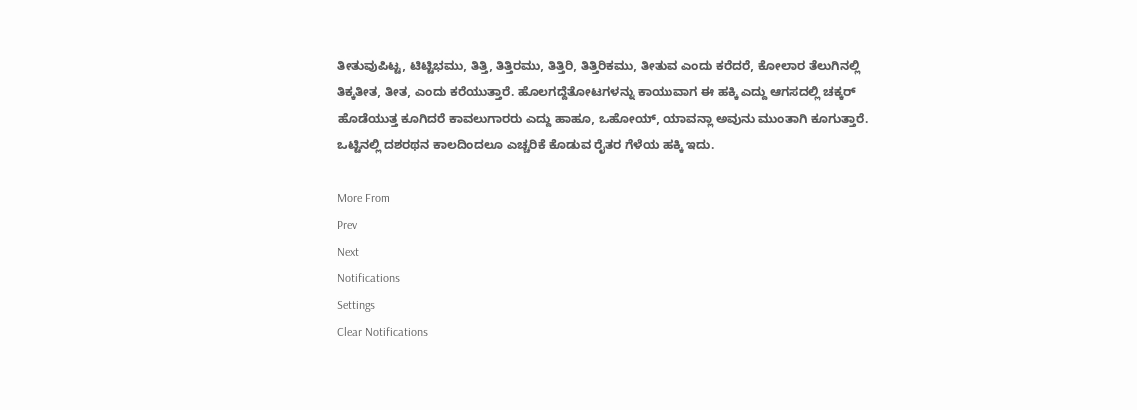ತೀತುವುಪಿಟ್ಟ, ಟಿಟ್ಟಿಭಮು, ತಿತ್ತಿ, ತಿತ್ತಿರಮು, ತಿತ್ತಿರಿ, ತಿತ್ತಿರಿಕಮು, ತೀತುವ ಎಂದು ಕರೆದರೆ, ಕೋಲಾರ ತೆಲುಗಿನಲ್ಲಿ ತಿಕ್ಕತೀತ, ತೀತ, ಎಂದು ಕರೆಯುತ್ತಾರೆ. ಹೊಲಗದ್ದೆತೋಟಗಳನ್ನು ಕಾಯುವಾಗ ಈ ಹಕ್ಕಿ ಎದ್ದು ಆಗಸದಲ್ಲಿ ಚಕ್ಕರ್ ಹೊಡೆಯುತ್ತ ಕೂಗಿದರೆ ಕಾವಲುಗಾರರು ಎದ್ದು ಹಾಹೂ, ಒಹೋಯ್, ಯಾವನ್ಲಾ ಅವುನು ಮುಂತಾಗಿ ಕೂಗುತ್ತಾರೆ. ಒಟ್ಟಿನಲ್ಲಿ ದಶರಥನ ಕಾಲದಿಂದಲೂ ಎಚ್ಚರಿಕೆ ಕೊಡುವ ರೈತರ ಗೆಳೆಯ ಹಕ್ಕಿ ಇದು.

More From
Prev
Next
Notifications
Settings
Clear Notifications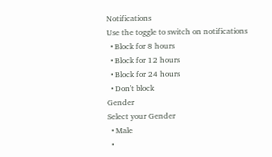Notifications
Use the toggle to switch on notifications
  • Block for 8 hours
  • Block for 12 hours
  • Block for 24 hours
  • Don't block
Gender
Select your Gender
  • Male
  •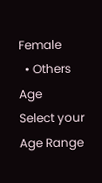Female
  • Others
Age
Select your Age Range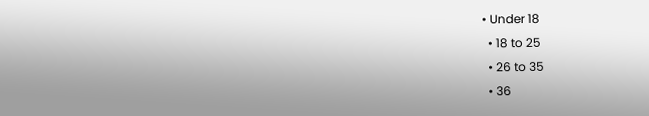• Under 18
  • 18 to 25
  • 26 to 35
  • 36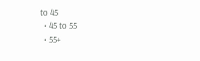to 45
  • 45 to 55
  • 55+